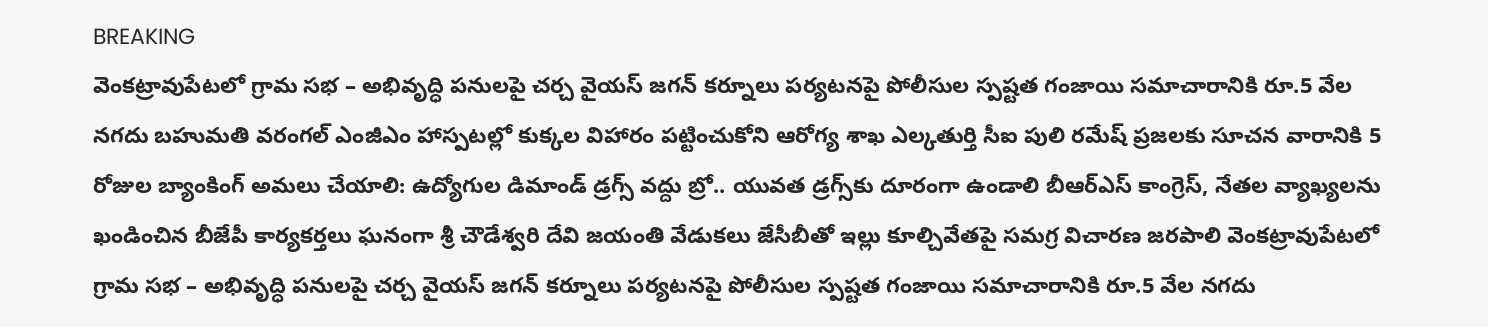BREAKING
వెంకట్రావుపేటలో గ్రామ సభ – అభివృద్ధి పనులపై చర్చ వైయస్ జగన్ కర్నూలు పర్యటనపై పోలీసుల స్పష్టత గంజాయి సమాచారానికి రూ.5 వేల నగదు బహుమతి వరంగల్ ఎంజీఎం హాస్పటల్లో కుక్కల విహారం పట్టించుకోని ఆరోగ్య శాఖ ఎల్కతుర్తి సీఐ పులి రమేష్ ప్రజలకు సూచన వారానికి 5 రోజుల బ్యాంకింగ్ అమలు చేయాలి: ఉద్యోగుల డిమాండ్ డ్రగ్స్ వద్దు బ్రో.. యువత డ్రగ్స్‌కు దూరంగా ఉండాలి బీఆర్ఎస్ కాంగ్రెస్, నేతల వ్యాఖ్యలను ఖండించిన బీజేపీ కార్యకర్తలు ఘనంగా శ్రీ చౌడేశ్వరి దేవి జయంతి వేడుకలు జేసీబీతో ఇల్లు కూల్చివేతపై సమగ్ర విచారణ జరపాలి వెంకట్రావుపేటలో గ్రామ సభ – అభివృద్ధి పనులపై చర్చ వైయస్ జగన్ కర్నూలు పర్యటనపై పోలీసుల స్పష్టత గంజాయి సమాచారానికి రూ.5 వేల నగదు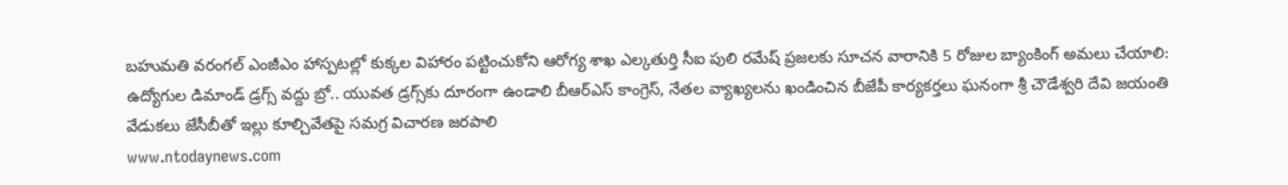బహుమతి వరంగల్ ఎంజీఎం హాస్పటల్లో కుక్కల విహారం పట్టించుకోని ఆరోగ్య శాఖ ఎల్కతుర్తి సీఐ పులి రమేష్ ప్రజలకు సూచన వారానికి 5 రోజుల బ్యాంకింగ్ అమలు చేయాలి: ఉద్యోగుల డిమాండ్ డ్రగ్స్ వద్దు బ్రో.. యువత డ్రగ్స్‌కు దూరంగా ఉండాలి బీఆర్ఎస్ కాంగ్రెస్, నేతల వ్యాఖ్యలను ఖండించిన బీజేపీ కార్యకర్తలు ఘనంగా శ్రీ చౌడేశ్వరి దేవి జయంతి వేడుకలు జేసీబీతో ఇల్లు కూల్చివేతపై సమగ్ర విచారణ జరపాలి
www.ntodaynews.com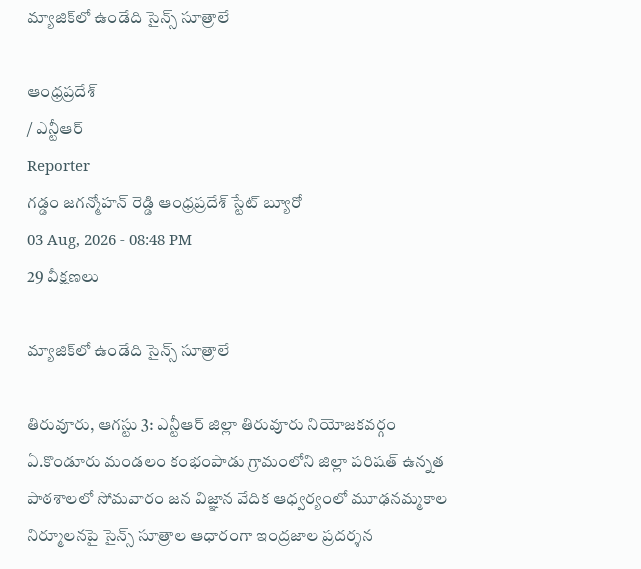మ్యాజిక్‌లో ఉండేది సైన్స్ సూత్రాలే

ఆంధ్రప్రదేశ్
/ ఎన్టీఆర్
Reporter
గడ్డం జగన్మోహన్ రెడ్డి ఆంధ్రప్రదేశ్ స్టేట్ బ్యూరో
03 Aug, 2026 - 08:48 PM
29 వీక్షణలు

మ్యాజిక్‌లో ఉండేది సైన్స్ సూత్రాలే

తిరువూరు, ఆగస్టు 3: ఎన్టీఆర్ జిల్లా తిరువూరు నియోజకవర్గం ఏ.కొండూరు మండలం కంభంపాడు గ్రామంలోని జిల్లా పరిషత్ ఉన్నత పాఠశాలలో సోమవారం జన విజ్ఞాన వేదిక ఆధ్వర్యంలో మూఢనమ్మకాల నిర్మూలనపై సైన్స్ సూత్రాల ఆధారంగా ఇంద్రజాల ప్రదర్శన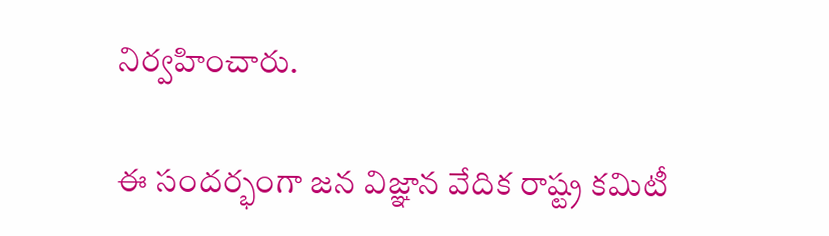నిర్వహించారు.

ఈ సందర్భంగా జన విజ్ఞాన వేదిక రాష్ట్ర కమిటీ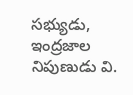సభ్యుడు, ఇంద్రజాల నిపుణుడు వి.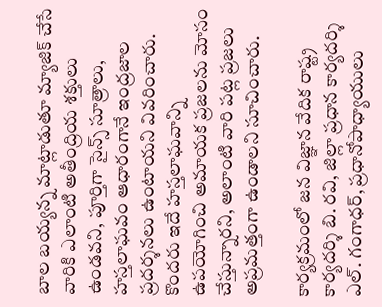బాల బయ్యన్న మాట్లాడుతూ మ్యాజిక్ చేసే వారికి ఎలాంటి అతీంద్రియ శక్తులు ఉండవని, పూర్తిగా సైన్స్ సూత్రాలు, హస్తలాఘవం ఆధారంగానే ఇంద్రజాల ప్రదర్శనలు ఉంటాయని వివరించారు. కొందరు ఇదే హస్తలాఘవాన్ని ఉపయోగించి అమాయక ప్రజలను మోసం చేస్తున్నారని, అలాంటి వారి పట్ల ప్రజలు అప్రమత్తంగా ఉండాలని సూచించారు.

కార్యక్రమంలో జన విజ్ఞాన వేదిక రాష్ట్ర కార్యదర్శి బి. రవి, జిల్లా ప్రధాన కార్యదర్శి ఎల్. గంగాధర్, ప్రధానోపాధ్యాయులు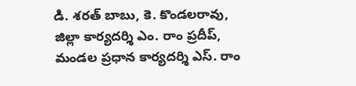డి. శరత్ బాబు, కె. కొండలరావు, జిల్లా కార్యదర్శి ఎం. రాం ప్రదీప్, మండల ప్రధాన కార్యదర్శి ఎస్. రాం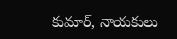కుమార్, నాయకులు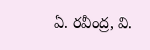ఏ. రవీంద్ర, వి.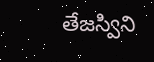తేజస్విని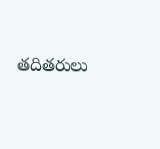తదితరులు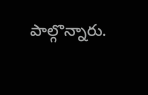పాల్గొన్నారు.